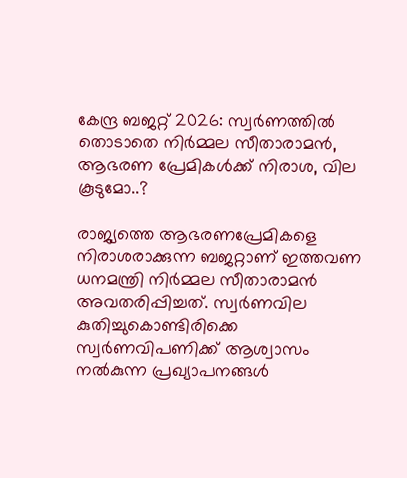കേന്ദ്ര ബജറ്റ് 2026: സ്വർണത്തിൽ തൊടാതെ നിർമ്മല സീതാരാമൻ, ആഭരണ പ്രേമികൾക്ക് നിരാശ, വില കൂടുമോ..?

രാജ്യത്തെ ആഭരണപ്രേമികളെ നിരാശരാക്കുന്ന ബജറ്റാണ് ഇത്തവണ ധനമന്ത്രി നിർമ്മല സീതാരാമൻ അവതരിപ്പിച്ചത്. സ്വര്‍ണവില കുതിച്ചുകൊണ്ടിരിക്കെ
സ്വര്‍ണവിപണിക്ക് ആശ്വാസം നൽകുന്ന പ്രഖ്യാപനങ്ങൾ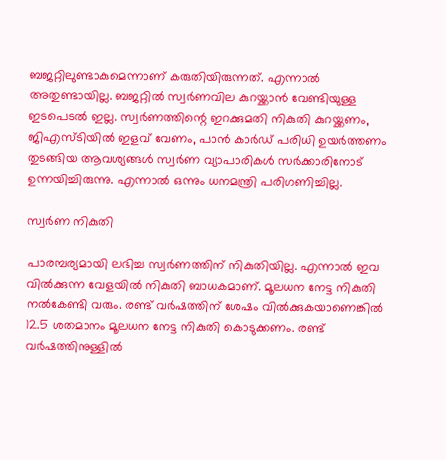ബജറ്റിലുണ്ടാകുമെന്നാണ് കരുതിയിരുന്നത്. എന്നാൽ അതുണ്ടായില്ല. ബജറ്റില്‍ സ്വര്‍ണവില കുറയ്ക്കാന്‍ വേണ്ടിയുള്ള ഇടപെടല്‍ ഇല്ല. സ്വര്‍ണത്തിന്റെ ഇറക്കുമതി നികുതി കുറയ്ക്കണം, ജിഎസ്ടിയില്‍ ഇളവ് വേണം, പാന്‍ കാര്‍ഡ് പരിധി ഉയര്‍ത്തണം തുടങ്ങിയ ആവശ്യങ്ങള്‍ സ്വര്‍ണ വ്യാപാരികള്‍ സര്‍ക്കാരിനോട് ഉന്നയിച്ചിരുന്നു. എന്നാല്‍ ഒന്നും ധനമന്ത്രി പരിഗണിച്ചില്ല.

സ്വർണ നികുതി

പാരമ്പര്യമായി ലഭിച്ച സ്വര്‍ണത്തിന് നികുതിയില്ല. എന്നാല്‍ ഇവ വില്‍ക്കുന്ന വേളയില്‍ നികുതി ബാധകമാണ്. മൂലധന നേട്ട നികുതി നല്‍കേണ്ടി വരും. രണ്ട് വര്‍ഷത്തിന് ശേഷം വില്‍ക്കുകയാണെങ്കില്‍ 12.5 ശതമാനം മൂലധന നേട്ട നികുതി കൊടുക്കണം. രണ്ട് വര്‍ഷത്തിനുള്ളില്‍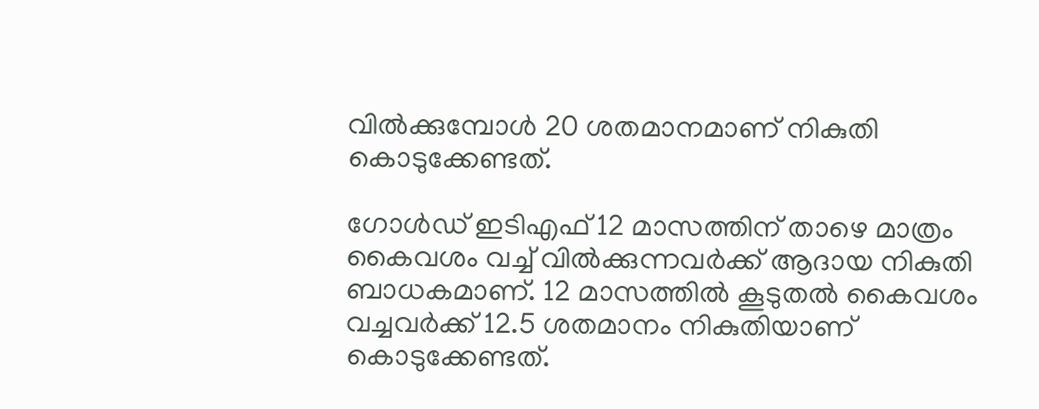വില്‍ക്കുമ്പോള്‍ 20 ശതമാനമാണ് നികുതി കൊടുക്കേണ്ടത്.

ഗോള്‍ഡ് ഇടിഎഫ് 12 മാസത്തിന് താഴെ മാത്രം കൈവശം വച്ച് വില്‍ക്കുന്നവര്‍ക്ക് ആദായ നികുതി ബാധകമാണ്. 12 മാസത്തില്‍ കൂടുതല്‍ കൈവശം വച്ചവര്‍ക്ക് 12.5 ശതമാനം നികുതിയാണ് കൊടുക്കേണ്ടത്.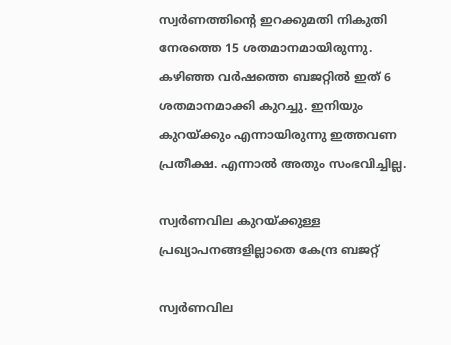സ്വര്‍ണത്തിന്റെ ഇറക്കുമതി നികുതി നേരത്തെ 15 ശതമാനമായിരുന്നു. കഴിഞ്ഞ വര്‍ഷത്തെ ബജറ്റില്‍ ഇത് 6 ശതമാനമാക്കി കുറച്ചു. ഇനിയും കുറയ്ക്കും എന്നായിരുന്നു ഇത്തവണ പ്രതീക്ഷ. എന്നാൽ അതും സംഭവിച്ചില്ല.

സ്വർണവില കുറയ്ക്കുള്ള പ്രഖ്യാപനങ്ങളില്ലാതെ കേന്ദ്ര ബജറ്റ്

സ്വർണവില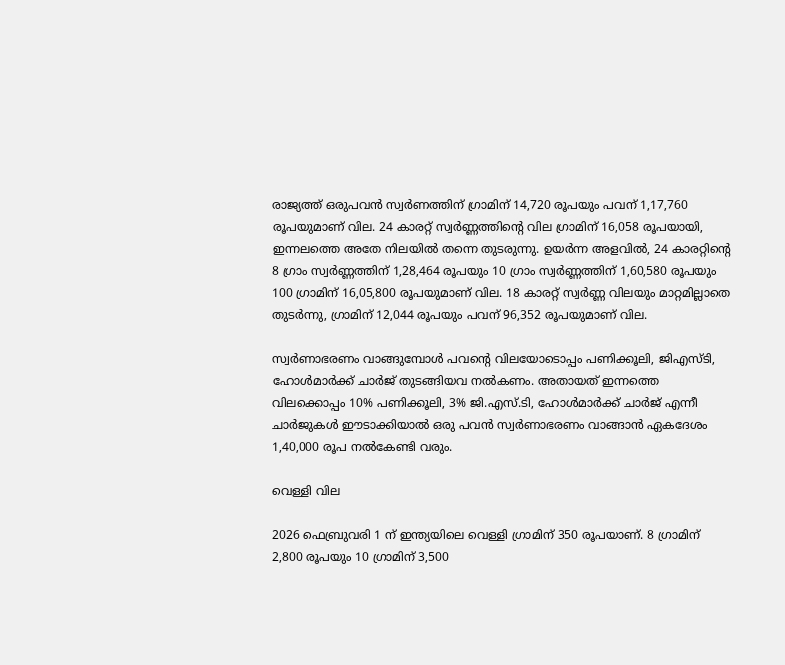രാജ്യത്ത് ഒരുപവൻ സ്വർണത്തിന് ഗ്രാമിന് 14,720 രൂപയും പവന് 1,17,760 രൂപയുമാണ് വില. 24 കാരറ്റ് സ്വർണ്ണത്തിന്റെ വില ഗ്രാമിന് 16,058 രൂപയായി, ഇന്നലത്തെ അതേ നിലയിൽ തന്നെ തുടരുന്നു. ഉയർന്ന അളവിൽ, 24 കാരറ്റിന്റെ 8 ഗ്രാം സ്വർണ്ണത്തിന് 1,28,464 രൂപയും 10 ഗ്രാം സ്വർണ്ണത്തിന് 1,60,580 രൂപയും 100 ഗ്രാമിന് 16,05,800 രൂപയുമാണ് വില. 18 കാരറ്റ് സ്വർണ്ണ വിലയും മാറ്റമില്ലാതെ തുടർന്നു, ഗ്രാമിന് 12,044 രൂപയും പവന് 96,352 രൂപയുമാണ് വില.

സ്വർണാഭരണം വാങ്ങുമ്പോൾ പവന്‍റെ വിലയോടൊപ്പം പണിക്കൂലി, ജിഎസ്ടി, ഹോൾമാർക്ക് ചാർജ് തുടങ്ങിയവ നൽകണം. അതായത് ഇന്നത്തെ വിലക്കൊപ്പം 10% പണിക്കൂലി, 3% ജി.എസ്.ടി, ഹോൾമാർക്ക് ചാർജ് എന്നീ ചാർജുകൾ ഈടാക്കിയാൽ ഒരു പവൻ സ്വർണാഭരണം വാങ്ങാൻ ഏകദേശം 1,40,000 രൂപ നൽകേണ്ടി വരും.

വെള്ളി വില

2026 ഫെബ്രുവരി 1 ന് ഇന്ത്യയിലെ വെള്ളി ഗ്രാമിന് 350 രൂപയാണ്. 8 ഗ്രാമിന് 2,800 രൂപയും 10 ഗ്രാമിന് 3,500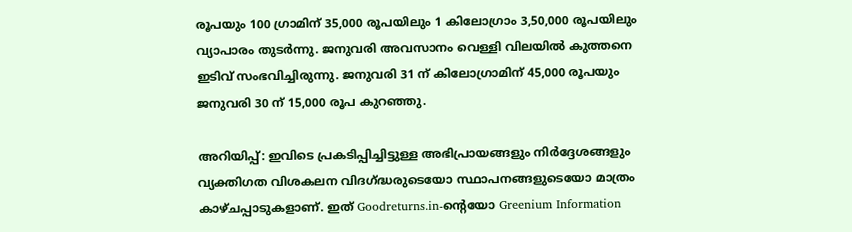രൂപയും 100 ഗ്രാമിന് 35,000 രൂപയിലും 1 കിലോഗ്രാം 3,50,000 രൂപയിലും വ്യാപാരം തുടർന്നു. ജനുവരി അവസാനം വെള്ളി വിലയിൽ കുത്തനെ ഇടിവ് സംഭവിച്ചിരുന്നു. ജനുവരി 31 ന് കിലോഗ്രാമിന് 45,000 രൂപയും ജനുവരി 30 ന് 15,000 രൂപ കുറഞ്ഞു.

അറിയിപ്പ്: ഇവിടെ പ്രകടിപ്പിച്ചിട്ടുള്ള അഭിപ്രായങ്ങളും നിർദ്ദേശങ്ങളും വ്യക്തിഗത വിശകലന വിദഗ്ദ്ധരുടെയോ സ്ഥാപനങ്ങളുടെയോ മാത്രം കാഴ്ചപ്പാടുകളാണ്. ഇത് Goodreturns.in-ന്റെയോ Greenium Information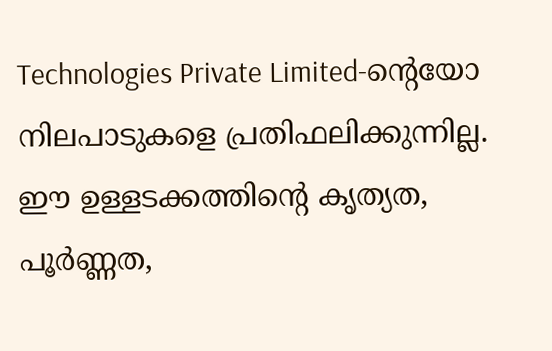Technologies Private Limited-ന്റെയോ നിലപാടുകളെ പ്രതിഫലിക്കുന്നില്ല. ഈ ഉള്ളടക്കത്തിന്റെ കൃത്യത, പൂർണ്ണത,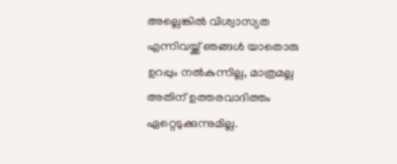അല്ലെങ്കിൽ വിശ്വാസ്യത എന്നിവയ്ക്ക് ഞങ്ങൾ യാതൊരു ഉറപ്പും നൽകുന്നില്ല, മാത്രമല്ല അതിന് ഉത്തരവാദിത്തം ഏറ്റെടുക്കുന്നുമില്ല.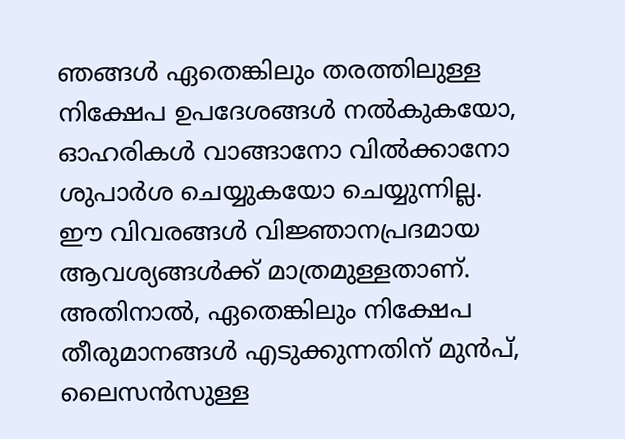ഞങ്ങൾ ഏതെങ്കിലും തരത്തിലുള്ള നിക്ഷേപ ഉപദേശങ്ങൾ നൽകുകയോ, ഓഹരികൾ വാങ്ങാനോ വിൽക്കാനോ ശുപാർശ ചെയ്യുകയോ ചെയ്യുന്നില്ല. ഈ വിവരങ്ങൾ വിജ്ഞാനപ്രദമായ ആവശ്യങ്ങൾക്ക് മാത്രമുള്ളതാണ്. അതിനാൽ, ഏതെങ്കിലും നിക്ഷേപ തീരുമാനങ്ങൾ എടുക്കുന്നതിന് മുൻപ്, ലൈസൻസുള്ള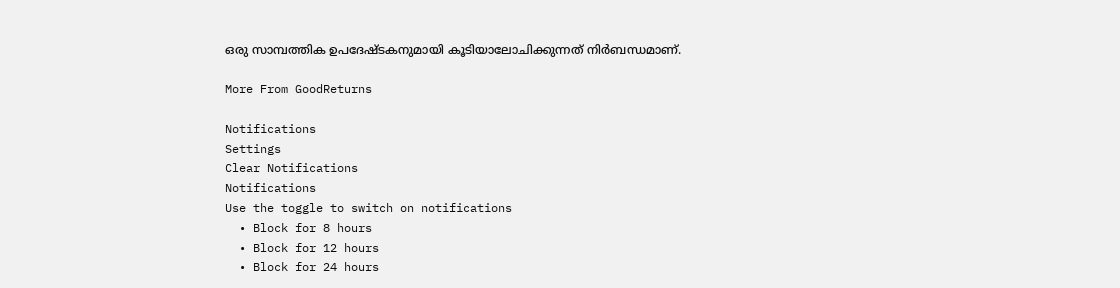ഒരു സാമ്പത്തിക ഉപദേഷ്ടകനുമായി കൂടിയാലോചിക്കുന്നത് നിർബന്ധമാണ്.

More From GoodReturns

Notifications
Settings
Clear Notifications
Notifications
Use the toggle to switch on notifications
  • Block for 8 hours
  • Block for 12 hours
  • Block for 24 hours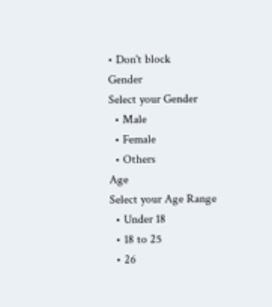• Don't block
Gender
Select your Gender
  • Male
  • Female
  • Others
Age
Select your Age Range
  • Under 18
  • 18 to 25
  • 26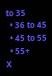to 35
  • 36 to 45
  • 45 to 55
  • 55+
X